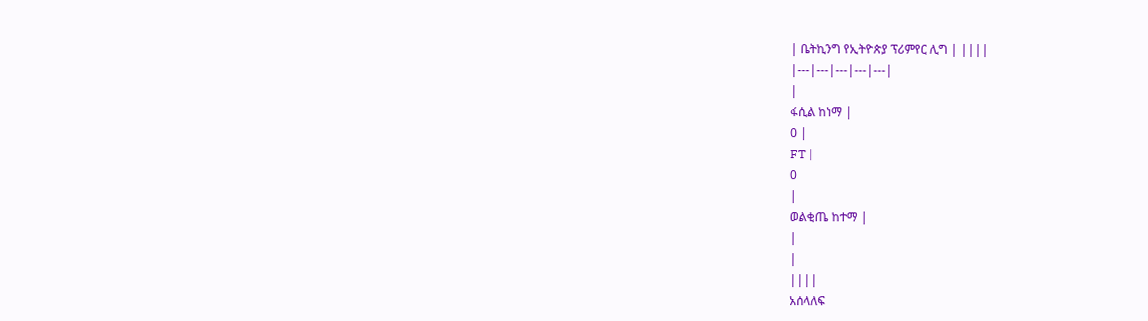| ቤትኪንግ የኢትዮጵያ ፕሪምየር ሊግ | ||||
|---|---|---|---|---|
|
ፋሲል ከነማ |
0 |
FT |
0
|
ወልቂጤ ከተማ |
|
|
||||
አሰላለፍ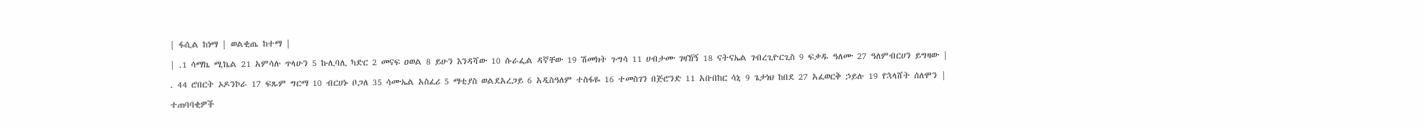| ፋሲል ከነማ | ወልቂጤ ከተማ |
| .1 ሳማኬ ሚኬል 21 አምሳሉ ጥላሁን 5 ኩሊባሊ ካድር 2 መናፍ ዐወል 8 ይሁን እንዳሻው 10 ሱራፌል ዳኛቸው 19 ሽመክት ጉግሳ 11 ሀብታሙ ገዛኸኝ 18 ናትናኤል ገብረጊዮርጊስ 9 ፍቃዱ ዓለሙ 27 ዓለምብርሀን ይግዛው |
. 44 ሮበርት ኦዶንኮራ 17 ፍጹም ግርማ 10 ብርሀኑ ቦጋለ 35 ሳሙኤል አስፈሪ 5 ማቲያስ ወልደአረጋይ 6 አዲስዓለም ተስፋዬ 16 ተመስገን በጅሮንድ 11 አቡበከር ሳኒ 9 ጌታነህ ከበደ 27 አፈወርቅ ኃይሉ 19 የኋላሸት ሰለሞን |
ተጠባባቂዎች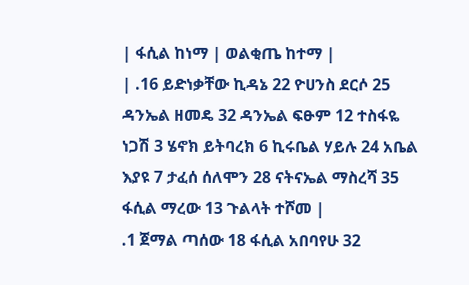| ፋሲል ከነማ | ወልቂጤ ከተማ |
| .16 ይድነቃቸው ኪዳኔ 22 ዮሀንስ ደርሶ 25 ዳንኤል ዘመዴ 32 ዳንኤል ፍፁም 12 ተስፋዬ ነጋሽ 3 ሄኖክ ይትባረክ 6 ኪሩቤል ሃይሉ 24 አቤል እያዩ 7 ታፈሰ ሰለሞን 28 ናትናኤል ማስረሻ 35 ፋሲል ማረው 13 ጉልላት ተሾመ |
.1 ጀማል ጣሰው 18 ፋሲል አበባየሁ 32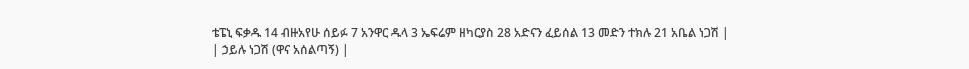ቴፔኒ ፍቃዱ 14 ብዙአየሁ ሰይፉ 7 አንዋር ዱላ 3 ኤፍሬም ዘካርያስ 28 አድናን ፈይሰል 13 መድን ተክሉ 21 አቤል ነጋሽ |
| ኃይሉ ነጋሽ (ዋና አሰልጣኝ) |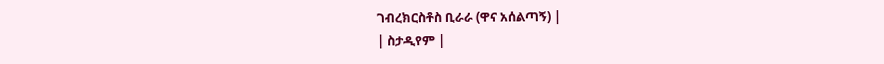ገብረክርስቶስ ቢራራ (ዋና አሰልጣኝ) |
| ስታዲየም |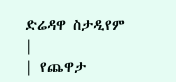ድሬዳዋ ስታዲየም |
| የጨዋታ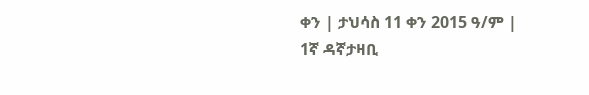ቀን | ታህሳስ 11 ቀን 2015 ዓ/ም |
1ኛ ዳኛታዛቢ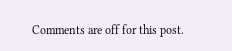Comments are off for this post.